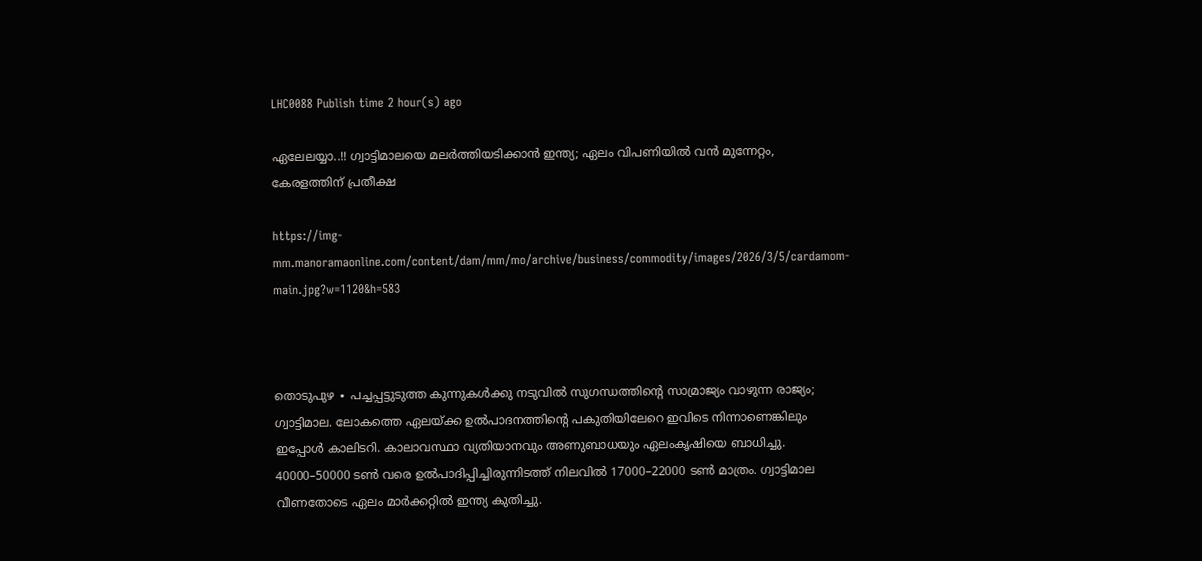LHC0088 Publish time 2 hour(s) ago

ഏലേലയ്യാ..!! ഗ്വാട്ടിമാലയെ മലർത്തിയടിക്കാൻ ഇന്ത്യ; ഏലം വിപണിയിൽ വൻ മുന്നേറ്റം, കേരളത്തിന് പ്രതീക്ഷ

https://img-mm.manoramaonline.com/content/dam/mm/mo/archive/business/commodity/images/2026/3/5/cardamom-main.jpg?w=1120&h=583



തൊടുപുഴ ∙ പച്ചപ്പട്ടുടുത്ത കുന്നുകൾക്കു നടുവിൽ സുഗന്ധത്തിന്റെ സാമ്രാജ്യം വാഴുന്ന രാജ്യം; ഗ്വാട്ടിമാല. ലോകത്തെ ഏലയ്ക്ക ഉൽപാദനത്തിന്റെ പകുതിയിലേറെ ഇവിടെ നിന്നാണെങ്കിലും ഇപ്പോൾ കാലിടറി. കാലാവസ്ഥാ വ്യതിയാനവും അണുബാധയും ഏലംകൃഷിയെ ബാധിച്ചു. 40000–50000 ടൺ വരെ ഉൽപാദിപ്പിച്ചിരുന്നിടത്ത് നിലവിൽ 17000–22000 ടൺ മാത്രം. ഗ്വാട്ടിമാല വീണതോടെ ഏലം മാർക്കറ്റിൽ ഇന്ത്യ കുതിച്ചു.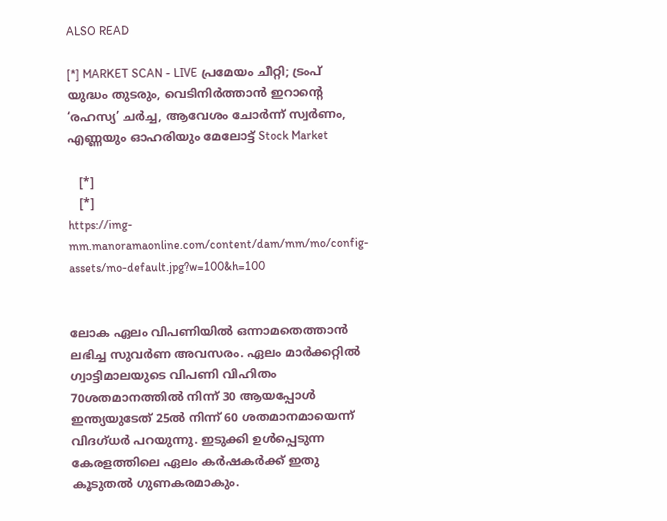ALSO READ

[*] MARKET SCAN - LIVE പ്രമേയം ചീറ്റി; ട്രംപ് യുദ്ധം തുടരും, വെടിനിർത്താൻ ഇറാന്റെ ‘രഹസ്യ’ ചർച്ച, ആവേശം ചോർന്ന് സ്വർണം, എണ്ണയും ഓഹരിയും മേലോട്ട് Stock Market

   [*]
   [*]
https://img-mm.manoramaonline.com/content/dam/mm/mo/config-assets/mo-default.jpg?w=100&h=100


ലോക ഏലം വിപണിയിൽ ഒന്നാമതെത്താൻ ലഭിച്ച സുവർണ അവസരം. ഏലം മാർക്കറ്റിൽ ഗ്വാട്ടിമാലയുടെ വിപണി വിഹിതം 70ശതമാനത്തിൽ നിന്ന് 30 ആയപ്പോൾ ഇന്ത്യയുടേത് 25ൽ നിന്ന് 60 ശതമാനമായെന്ന് വിദഗ്ധർ പറയുന്നു. ഇടുക്കി ഉൾപ്പെടുന്ന കേരളത്തിലെ ഏലം കർഷകർക്ക് ഇതു കൂടുതൽ ഗുണകരമാകും.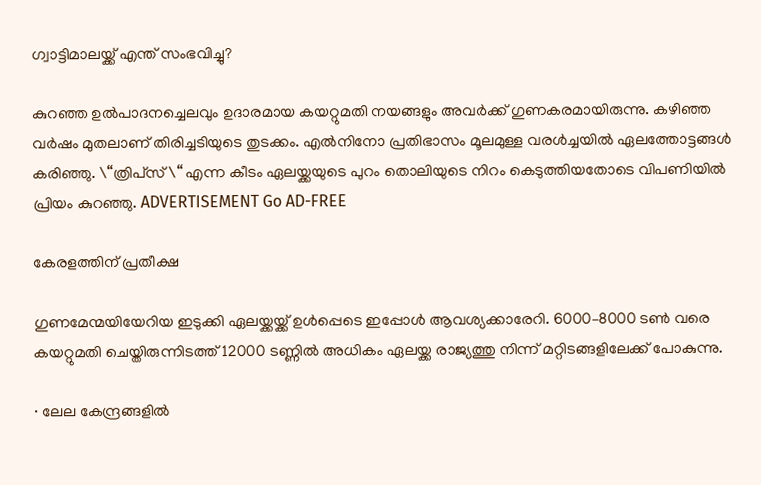ഗ്വാട്ടിമാലയ്ക്ക് എന്ത് സംഭവിച്ചു?

കുറഞ്ഞ ഉൽപാദനച്ചെലവും ഉദാരമായ കയറ്റുമതി നയങ്ങളും അവർക്ക് ഗുണകരമായിരുന്നു. കഴിഞ്ഞ വർഷം മുതലാണ് തിരിച്ചടിയുടെ തുടക്കം. എൽനിനോ പ്രതിഭാസം മൂലമുള്ള വരൾച്ചയിൽ ഏലത്തോട്ടങ്ങൾ കരിഞ്ഞു. \“ത്രിപ്‌സ്\“ എന്ന കീടം ഏലയ്ക്കയുടെ പുറം തൊലിയുടെ നിറം കെടുത്തിയതോടെ വിപണിയിൽ പ്രിയം കുറഞ്ഞു. ADVERTISEMENT Go AD-FREE

കേരളത്തിന് പ്രതീക്ഷ

ഗുണമേന്മയിയേറിയ ഇടുക്കി ഏലയ്ക്കയ്ക്ക് ഉൾപ്പെടെ ഇപ്പോൾ ആവശ്യക്കാരേറി. 6000–8000 ടൺ വരെ കയറ്റുമതി ചെയ്തിരുന്നിടത്ത് 12000 ടണ്ണിൽ അധികം ഏലയ്ക്ക രാജ്യത്തു നിന്ന് മറ്റിടങ്ങളിലേക്ക് പോകുന്നു.

∙ ലേല കേന്ദ്രങ്ങളിൽ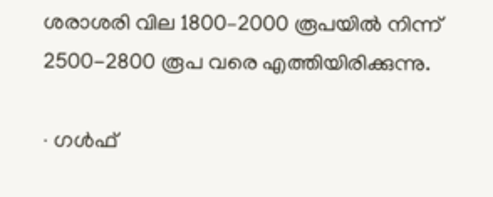ശരാശരി വില 1800–2000 രൂപയിൽ നിന്ന് 2500-2800 രൂപ വരെ എത്തിയിരിക്കുന്നു.

∙ ഗൾഫ്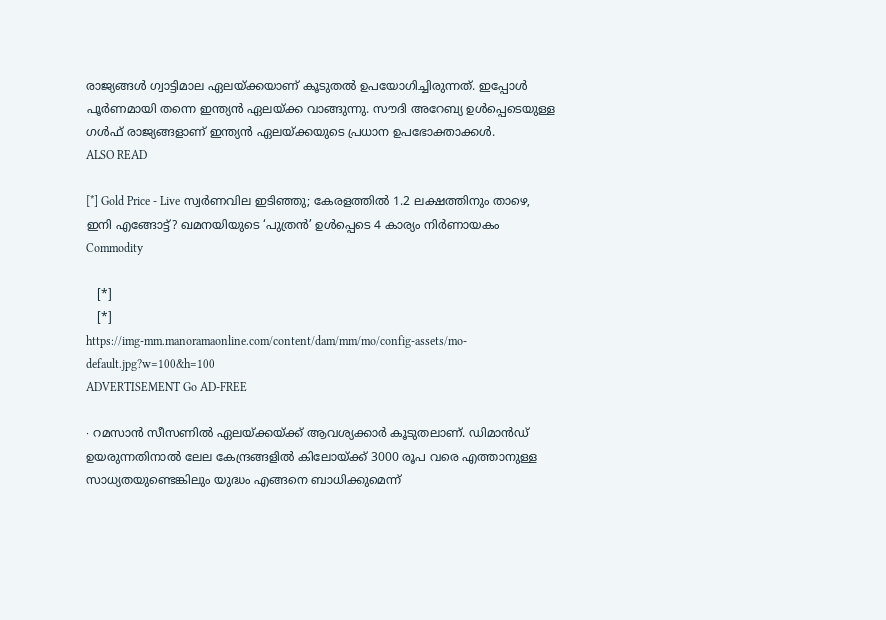രാജ്യങ്ങൾ ഗ്വാട്ടിമാല ഏലയ്ക്കയാണ് കൂടുതൽ ഉപയോഗിച്ചിരുന്നത്. ഇപ്പോൾ പൂർണമായി തന്നെ ഇന്ത്യൻ ഏലയ്ക്ക വാങ്ങുന്നു. സൗദി അറേബ്യ ഉൾപ്പെടെയുള്ള ഗൾഫ് രാജ്യങ്ങളാണ് ഇന്ത്യൻ ഏലയ്ക്കയുടെ പ്രധാന ഉപഭോക്താക്കൾ.
ALSO READ

[*] Gold Price - Live സ്വർണവില ഇടിഞ്ഞു; കേരളത്തിൽ 1.2 ലക്ഷത്തിനും താഴെ, ഇനി എങ്ങോട്ട്? ഖമനയിയുടെ ‘പുത്രൻ’ ഉൾപ്പെടെ 4 കാര്യം നിർണായകം Commodity

   [*]
   [*]
https://img-mm.manoramaonline.com/content/dam/mm/mo/config-assets/mo-default.jpg?w=100&h=100
ADVERTISEMENT Go AD-FREE

∙ റമസാൻ സീസണിൽ ഏലയ്ക്കയ്ക്ക് ആവശ്യക്കാർ കൂടുതലാണ്. ഡിമാൻഡ് ഉയരുന്നതിനാൽ ലേല കേന്ദ്രങ്ങളിൽ കിലോയ്ക്ക് 3000 രൂപ വരെ എത്താനുള്ള സാധ്യതയുണ്ടെങ്കിലും യുദ്ധം എങ്ങനെ ബാധിക്കുമെന്ന്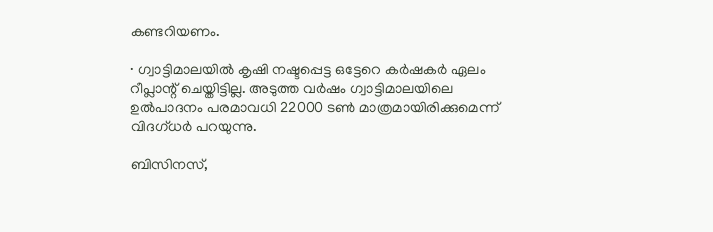കണ്ടറിയണം.

∙ ഗ്വാട്ടിമാലയിൽ കൃഷി നഷ്ടപ്പെട്ട ഒട്ടേറെ കർഷകർ ഏലം റീപ്ലാന്റ് ചെയ്തിട്ടില്ല. അടുത്ത വർഷം ഗ്വാട്ടിമാലയിലെ ഉൽപാദനം പരമാവധി 22000 ടൺ മാത്രമായിരിക്കുമെന്ന് വിദഗ്ധർ പറയുന്നു.

ബിസിനസ്,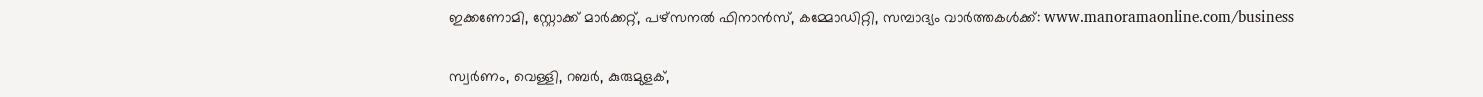ഇക്കണോമി, സ്റ്റോക്ക് മാർക്കറ്റ്, പഴ്സനൽ ഫിനാൻസ്, കമ്മോഡിറ്റി, സമ്പാദ്യം വാർത്തകൾക്ക്: www.manoramaonline.com/business

സ്വർണം, വെള്ളി, റബർ, കുരുമുളക്,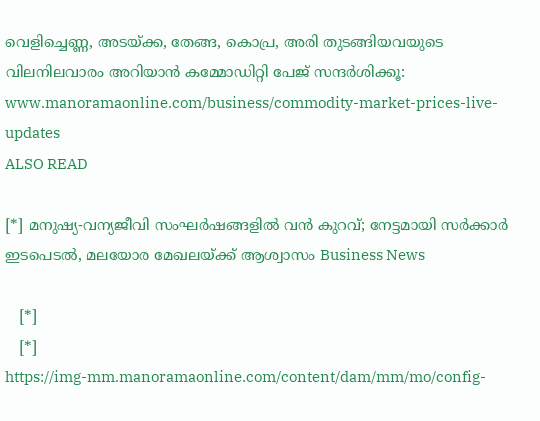വെളിച്ചെണ്ണ, അടയ്ക്ക, തേങ്ങ, കൊപ്ര, അരി തുടങ്ങിയവയുടെ വിലനിലവാരം അറിയാൻ കമ്മോഡിറ്റി പേജ് സന്ദർശിക്കൂ: www.manoramaonline.com/business/commodity-market-prices-live-updates
ALSO READ

[*] മനുഷ്യ-വന്യജീവി സംഘർഷങ്ങളിൽ വൻ കുറവ്; നേട്ടമായി സർക്കാർ ഇടപെടൽ, മലയോര മേഖലയ്ക്ക് ആശ്വാസം Business News

   [*]
   [*]
https://img-mm.manoramaonline.com/content/dam/mm/mo/config-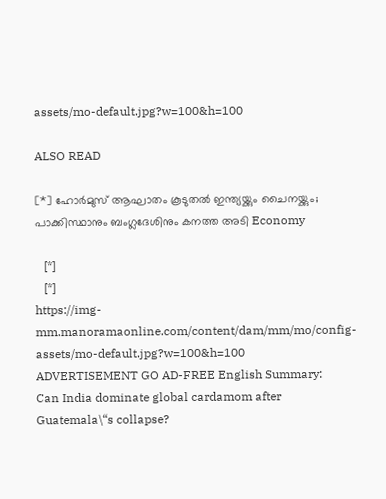assets/mo-default.jpg?w=100&h=100

ALSO READ

[*] ഹോർമുസ് ആഘാതം കൂടുതൽ ഇന്ത്യയ്ക്കും ചൈനയ്ക്കും; പാക്കിസ്ഥാനും ബംഗ്ലദേശിനും കനത്ത അടി Economy

   [*]
   [*]
https://img-mm.manoramaonline.com/content/dam/mm/mo/config-assets/mo-default.jpg?w=100&h=100
ADVERTISEMENT GO AD-FREE English Summary:
Can India dominate global cardamom after Guatemala\“s collapse?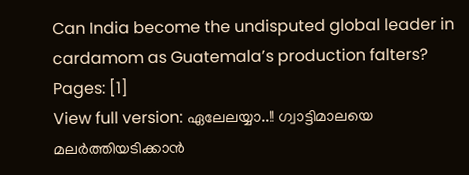Can India become the undisputed global leader in cardamom as Guatemala’s production falters?
Pages: [1]
View full version: ഏലേലയ്യാ..!! ഗ്വാട്ടിമാലയെ മലർത്തിയടിക്കാൻ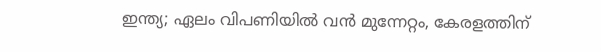ഇന്ത്യ; ഏലം വിപണിയിൽ വൻ മുന്നേറ്റം, കേരളത്തിന്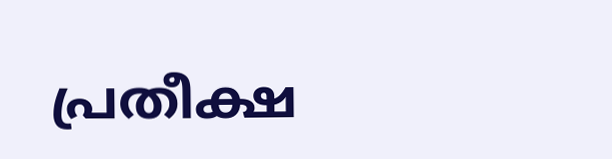പ്രതീക്ഷ